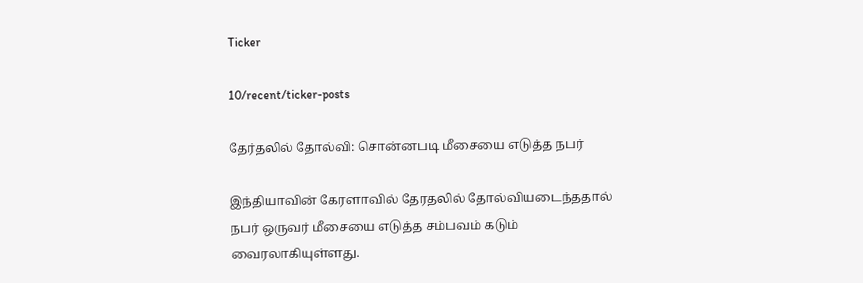Ticker

10/recent/ticker-posts

தேர்தலில் தோல்வி: சொன்னபடி மீசையை எடுத்த நபர்

இந்தியாவின் கேரளாவில் தேரதலில் தோல்வியடைந்ததால் நபர் ஒருவர் மீசையை எடுத்த சம்பவம் கடும் வைரலாகியுள்ளது.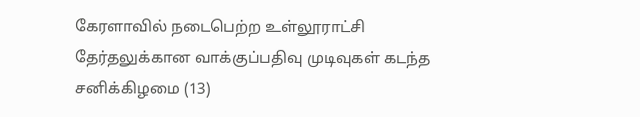கேரளாவில் நடைபெற்ற உள்லூராட்சி தேர்தலுக்கான வாக்குப்பதிவு முடிவுகள் கடந்த சனிக்கிழமை (13)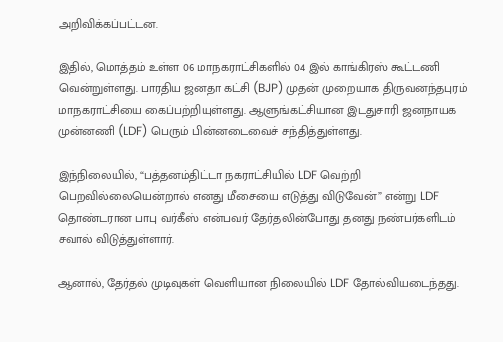அறிவிக்கப்பட்டன.

இதில், மொத்தம் உள்ள 06 மாநகராட்சிகளில் 04 இல் காங்கிரஸ் கூட்டணி வென்றுள்ளது. பாரதிய ஜனதா கட்சி (BJP) முதன் முறையாக திருவனந்தபுரம் மாநகராட்சியை கைப்பற்றியுள்ளது. ஆளுங்கட்சியான இடதுசாரி ஜனநாயக முன்னணி (LDF) பெரும் பின்னடைவைச் சந்தித்துள்ளது.

இந்நிலையில், “பத்தனம்திட்டா நகராட்சியில் LDF வெற்றி பெறவில்லையென்றால் எனது மீசையை எடுத்து விடுவேன்” என்று LDF தொண்டரான பாபு வர்கீஸ் என்பவர் தேர்தலின்போது தனது நண்பர்களிடம் சவால் விடுத்துள்ளார்.

ஆனால், தேர்தல் முடிவுகள் வெளியான நிலையில் LDF தோல்வியடைந்தது.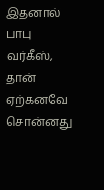இதனால் பாபு வர்கீஸ், தான் ஏற்கனவே சொன்னது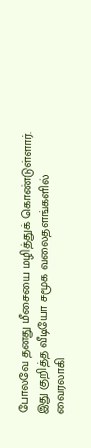போலவே தனது மீசையை மழித்துக் கொண்டுள்ளார். இது குறித்த வீடியோ சமூக வலைதளங்களில் வைரலாகி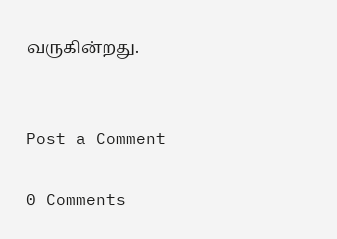வருகின்றது.


Post a Comment

0 Comments